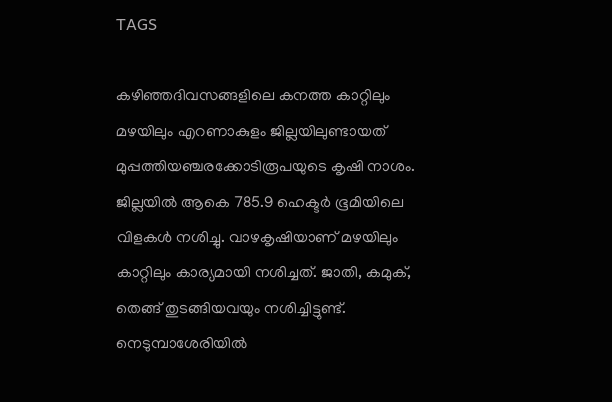TAGS

കഴിഞ്ഞദിവസങ്ങളിലെ കനത്ത കാറ്റിലും മഴയിലും എറണാകുളം ജില്ലയിലുണ്ടായത് മുപ്പത്തിയഞ്ചരക്കോടിരൂപയുടെ കൃഷി നാശം. ജില്ലയില്‍ ആകെ 785.9 ഹെക്ടര്‍ ഭൂമിയിലെ വിളകള്‍ നശിച്ചു. വാഴകൃഷിയാണ് മഴയിലും കാറ്റിലും കാര്യമായി നശിച്ചത്. ജാതി, കമുക്, തെങ്ങ് തുടങ്ങിയവയും നശിച്ചിട്ടുണ്ട്. നെടുമ്പാശേരിയില്‍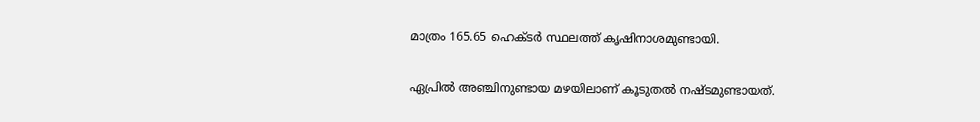മാത്രം 165.65 ഹെക്ടര്‍ സ്ഥലത്ത് കൃഷിനാശമുണ്ടായി.

ഏപ്രില്‍ അഞ്ചിനുണ്ടായ മഴയിലാണ് കൂടുതല്‍ നഷ്ടമുണ്ടായത്.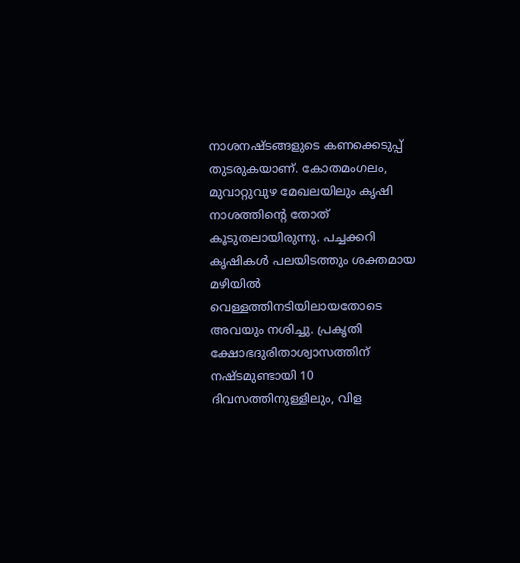നാശനഷ്ടങ്ങളുടെ കണക്കെടുപ്പ് തുടരുകയാണ്. കോതമംഗലം, മുവാറ്റുവുഴ മേഖലയിലും കൃഷി നാശത്തിന്റെ തോത് കൂടുതലായിരുന്നു. പച്ചക്കറി കൃഷികള്‍ പലയിടത്തും ശക്തമായ മഴിയില്‍ വെള്ളത്തിനടിയിലായതോടെ അവയും നശിച്ചു. പ്രകൃതി ക്ഷോഭദുരിതാശ്വാസത്തിന് നഷ്ടമുണ്ടായി 10 ദിവസത്തിനുള്ളിലും, വിള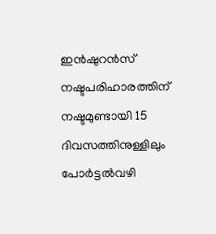ഇന്‍ഷുറന്‍സ് നഷ്ടപരിഹാരത്തിന് നഷ്ടമുണ്ടായി 15 ദിവസത്തിനുള്ളിലും പോര്‍ട്ടല്‍വഴി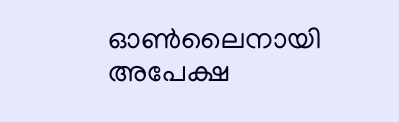ഓണ്‍ലൈനായി അപേക്ഷ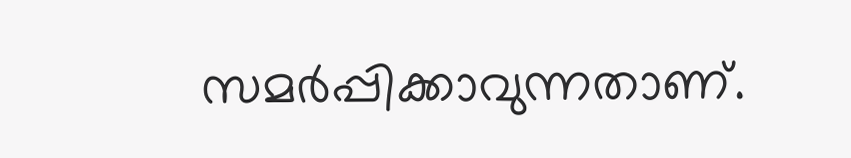സമര്‍പ്പിക്കാവുന്നതാണ്.